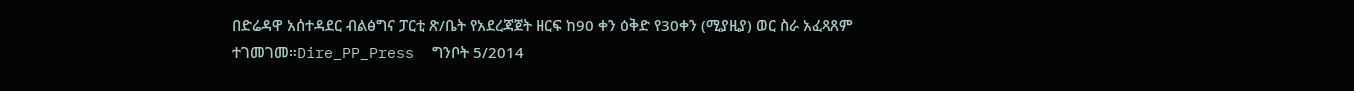በድሬዳዋ አሰተዳደር ብልፅግና ፓርቲ ጽ/ቤት የአደረጃጀት ዘርፍ ከ90 ቀን ዕቅድ የ30ቀን (ሚያዚያ) ወር ስራ አፈጻጸም ተገመገመ።Dire_PP_Press  ግንቦት 5/2014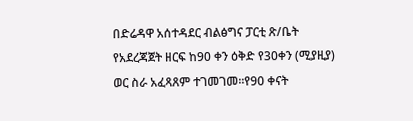በድሬዳዋ አሰተዳደር ብልፅግና ፓርቲ ጽ/ቤት የአደረጃጀት ዘርፍ ከ90 ቀን ዕቅድ የ30ቀን (ሚያዚያ) ወር ስራ አፈጻጸም ተገመገመ።የ90 ቀናት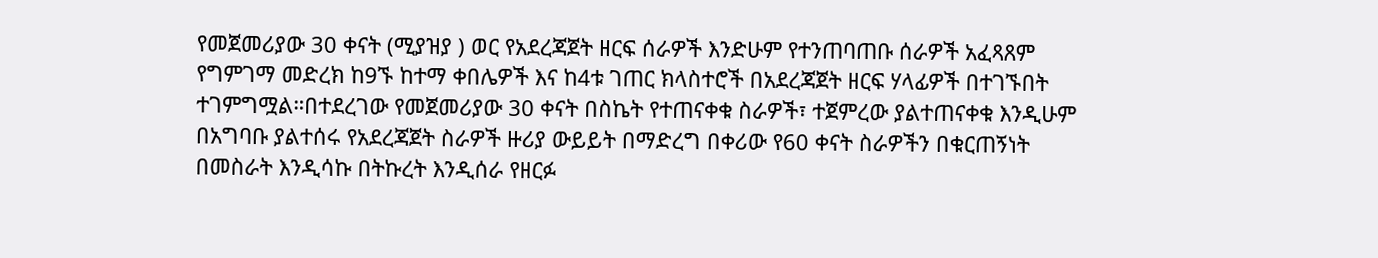የመጀመሪያው 30 ቀናት (ሚያዝያ ) ወር የአደረጃጀት ዘርፍ ሰራዎች እንድሁም የተንጠባጠቡ ሰራዎች አፈጻጸም የግምገማ መድረክ ከ9ኙ ከተማ ቀበሌዎች እና ከ4ቱ ገጠር ክላስተሮች በአደረጃጀት ዘርፍ ሃላፊዎች በተገኙበት ተገምግሟል።በተደረገው የመጀመሪያው 30 ቀናት በስኬት የተጠናቀቁ ስራዎች፣ ተጀምረው ያልተጠናቀቁ እንዲሁም በአግባቡ ያልተሰሩ የአደረጃጀት ስራዎች ዙሪያ ውይይት በማድረግ በቀሪው የ60 ቀናት ስራዎችን በቁርጠኝነት በመስራት እንዲሳኩ በትኩረት እንዲሰራ የዘርፉ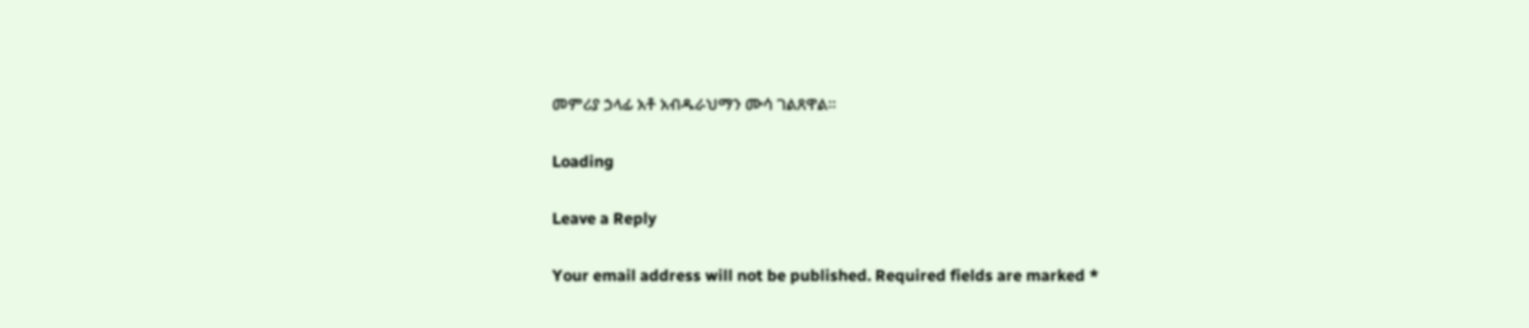መምሪያ ኃላፊ አቶ አብዱራህማን ሙሳ ገልጸዋል።

Loading

Leave a Reply

Your email address will not be published. Required fields are marked *